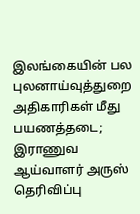இலங்கையின் பல புலனாய்வுத்துறை அதிகாரிகள் மீது பயணத்தடை; இராணுவ ஆய்வாளர் அருஸ் தெரிவிப்பு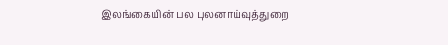இலங்கையின் பல புலனாய்வுத்துறை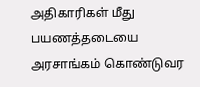அதிகாரிகள் மீது பயணத்தடையை அரசாங்கம் கொண்டுவர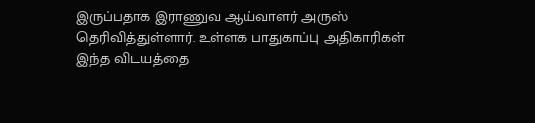இருப்பதாக இராணுவ ஆய்வாளர் அருஸ் தெரிவித்துள்ளார். உள்ளக பாதுகாப்பு அதிகாரிகள் இந்த விடயத்தை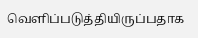வெளிப்படுத்தியிருப்பதாக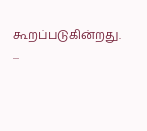கூறப்படுகின்றது. ...